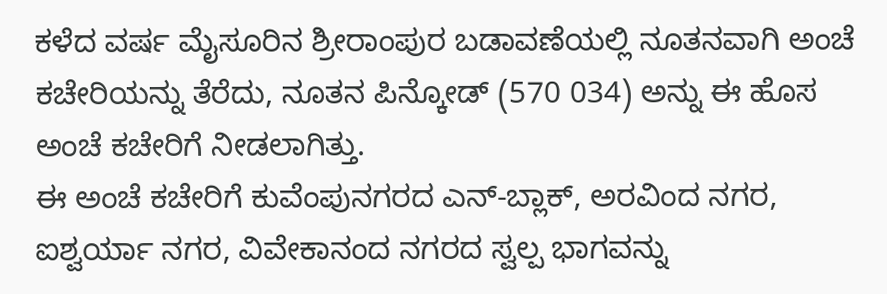ಕಳೆದ ವರ್ಷ ಮೈಸೂರಿನ ಶ್ರೀರಾಂಪುರ ಬಡಾವಣೆಯಲ್ಲಿ ನೂತನವಾಗಿ ಅಂಚೆ ಕಚೇರಿಯನ್ನು ತೆರೆದು, ನೂತನ ಪಿನ್ಕೋಡ್ (570 034) ಅನ್ನು ಈ ಹೊಸ ಅಂಚೆ ಕಚೇರಿಗೆ ನೀಡಲಾಗಿತ್ತು.
ಈ ಅಂಚೆ ಕಚೇರಿಗೆ ಕುವೆಂಪುನಗರದ ಎನ್-ಬ್ಲಾಕ್, ಅರವಿಂದ ನಗರ, ಐಶ್ವರ್ಯಾ ನಗರ, ವಿವೇಕಾನಂದ ನಗರದ ಸ್ವಲ್ಪ ಭಾಗವನ್ನು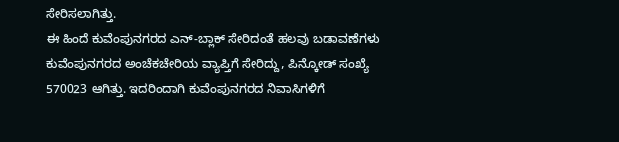ಸೇರಿಸಲಾಗಿತ್ತು.
ಈ ಹಿಂದೆ ಕುವೆಂಪುನಗರದ ಎನ್-ಬ್ಲಾಕ್ ಸೇರಿದಂತೆ ಹಲವು ಬಡಾವಣೆಗಳು ಕುವೆಂಪುನಗರದ ಅಂಚೆಕಚೇರಿಯ ವ್ಯಾಪ್ತಿಗೆ ಸೇರಿದ್ದು, ಪಿನ್ಕೋಡ್ ಸಂಖ್ಯೆ 570023 ಆಗಿತ್ತು. ಇದರಿಂದಾಗಿ ಕುವೆಂಪುನಗರದ ನಿವಾಸಿಗಳಿಗೆ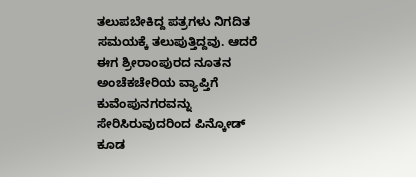ತಲುಪಬೇಕಿದ್ದ ಪತ್ರಗಳು ನಿಗದಿತ ಸಮಯಕ್ಕೆ ತಲುಪುತ್ತಿದ್ದವು. ಆದರೆ ಈಗ ಶ್ರೀರಾಂಪುರದ ನೂತನ ಅಂಚೆಕಚೇರಿಯ ವ್ಯಾಪ್ತಿಗೆ ಕುವೆಂಪುನಗರವನ್ನು ಸೇರಿಸಿರುವುದರಿಂದ ಪಿನ್ಕೋಡ್ ಕೂಡ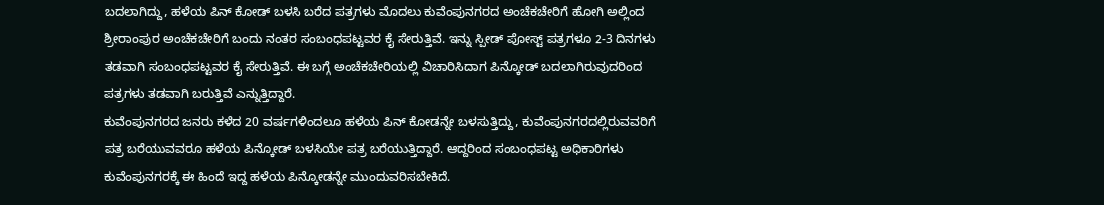ಬದಲಾಗಿದ್ದು, ಹಳೆಯ ಪಿನ್ ಕೋಡ್ ಬಳಸಿ ಬರೆದ ಪತ್ರಗಳು ಮೊದಲು ಕುವೆಂಪುನಗರದ ಅಂಚೆಕಚೇರಿಗೆ ಹೋಗಿ ಅಲ್ಲಿಂದ ಶ್ರೀರಾಂಪುರ ಅಂಚೆಕಚೇರಿಗೆ ಬಂದು ನಂತರ ಸಂಬಂಧಪಟ್ಟವರ ಕೈ ಸೇರುತ್ತಿವೆ. ಇನ್ನು ಸ್ಪೀಡ್ ಪೋಸ್ಟ್ ಪತ್ರಗಳೂ 2-3 ದಿನಗಳು ತಡವಾಗಿ ಸಂಬಂಧಪಟ್ಟವರ ಕೈ ಸೇರುತ್ತಿವೆ. ಈ ಬಗ್ಗೆ ಅಂಚೆಕಚೇರಿಯಲ್ಲಿ ವಿಚಾರಿಸಿದಾಗ ಪಿನ್ಕೋಡ್ ಬದಲಾಗಿರುವುದರಿಂದ ಪತ್ರಗಳು ತಡವಾಗಿ ಬರುತ್ತಿವೆ ಎನ್ನುತ್ತಿದ್ದಾರೆ.
ಕುವೆಂಪುನಗರದ ಜನರು ಕಳೆದ 20 ವರ್ಷಗಳಿಂದಲೂ ಹಳೆಯ ಪಿನ್ ಕೋಡನ್ನೇ ಬಳಸುತ್ತಿದ್ದು, ಕುವೆಂಪುನಗರದಲ್ಲಿರುವವರಿಗೆ ಪತ್ರ ಬರೆಯುವವರೂ ಹಳೆಯ ಪಿನ್ಕೋಡ್ ಬಳಸಿಯೇ ಪತ್ರ ಬರೆಯುತ್ತಿದ್ದಾರೆ. ಆದ್ದರಿಂದ ಸಂಬಂಧಪಟ್ಟ ಅಧಿಕಾರಿಗಳು ಕುವೆಂಪುನಗರಕ್ಕೆ ಈ ಹಿಂದೆ ಇದ್ದ ಹಳೆಯ ಪಿನ್ಕೋಡನ್ನೇ ಮುಂದುವರಿಸಬೇಕಿದೆ.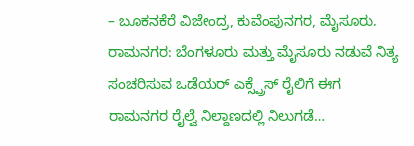– ಬೂಕನಕೆರೆ ವಿಜೇಂದ್ರ, ಕುವೆಂಪುನಗರ, ಮೈಸೂರು.
ರಾಮನಗರ: ಬೆಂಗಳೂರು ಮತ್ತು ಮೈಸೂರು ನಡುವೆ ನಿತ್ಯ ಸಂಚರಿಸುವ ಒಡೆಯರ್ ಎಕ್ಸ್ಪ್ರೆಸ್ ರೈಲಿಗೆ ಈಗ ರಾಮನಗರ ರೈಲ್ವೆ ನಿಲ್ದಾಣದಲ್ಲಿ ನಿಲುಗಡೆ…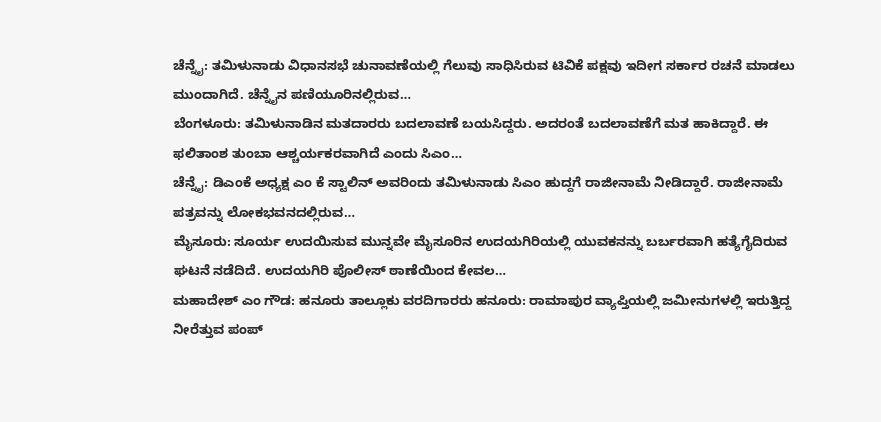ಚೆನ್ನೈ: ತಮಿಳುನಾಡು ವಿಧಾನಸಭೆ ಚುನಾವಣೆಯಲ್ಲಿ ಗೆಲುವು ಸಾಧಿಸಿರುವ ಟಿವಿಕೆ ಪಕ್ಷವು ಇದೀಗ ಸರ್ಕಾರ ರಚನೆ ಮಾಡಲು ಮುಂದಾಗಿದೆ. ಚೆನ್ನೈನ ಪಣಿಯೂರಿನಲ್ಲಿರುವ…
ಬೆಂಗಳೂರು: ತಮಿಳುನಾಡಿನ ಮತದಾರರು ಬದಲಾವಣೆ ಬಯಸಿದ್ದರು. ಅದರಂತೆ ಬದಲಾವಣೆಗೆ ಮತ ಹಾಕಿದ್ದಾರೆ. ಈ ಫಲಿತಾಂಶ ತುಂಬಾ ಆಶ್ಚರ್ಯಕರವಾಗಿದೆ ಎಂದು ಸಿಎಂ…
ಚೆನ್ನೈ: ಡಿಎಂಕೆ ಅಧ್ಯಕ್ಷ ಎಂ ಕೆ ಸ್ಟಾಲಿನ್ ಅವರಿಂದು ತಮಿಳುನಾಡು ಸಿಎಂ ಹುದ್ದಗೆ ರಾಜೀನಾಮೆ ನೀಡಿದ್ದಾರೆ. ರಾಜೀನಾಮೆ ಪತ್ರವನ್ನು ಲೋಕಭವನದಲ್ಲಿರುವ…
ಮೈಸೂರು: ಸೂರ್ಯ ಉದಯಿಸುವ ಮುನ್ನವೇ ಮೈಸೂರಿನ ಉದಯಗಿರಿಯಲ್ಲಿ ಯುವಕನನ್ನು ಬರ್ಬರವಾಗಿ ಹತ್ಯೆಗೈದಿರುವ ಘಟನೆ ನಡೆದಿದೆ. ಉದಯಗಿರಿ ಪೊಲೀಸ್ ಠಾಣೆಯಿಂದ ಕೇವಲ…
ಮಹಾದೇಶ್ ಎಂ ಗೌಡ: ಹನೂರು ತಾಲ್ಲೂಕು ವರದಿಗಾರರು ಹನೂರು: ರಾಮಾಪುರ ವ್ಯಾಪ್ತಿಯಲ್ಲಿ ಜಮೀನುಗಳಲ್ಲಿ ಇರುತ್ತಿದ್ದ ನೀರೆತ್ತುವ ಪಂಪ್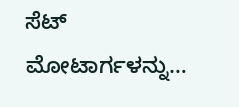ಸೆಟ್ ಮೋಟಾರ್ಗಳನ್ನು…